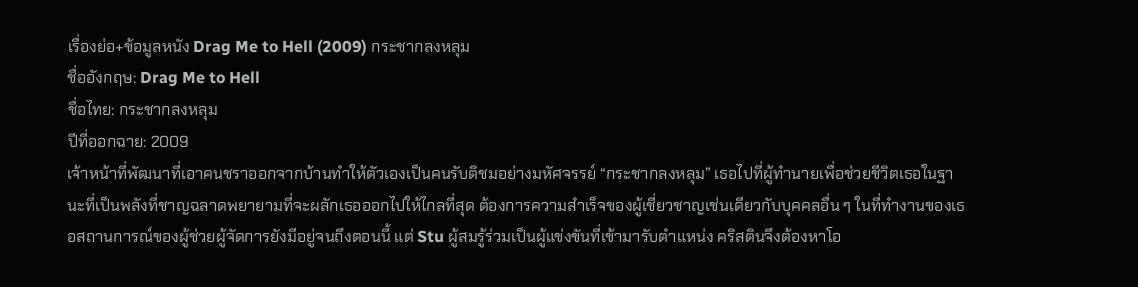เรื่องย่อ+ข้อมูลหนัง Drag Me to Hell (2009) กระชากลงหลุม
ชื่ออังกฤษ: Drag Me to Hell
ชื่อไทย: กระชากลงหลุม
ปีที่ออกฉาย: 2009
เจ้าหน้าที่พัฒนาที่เอาคนชราออกจากบ้านทำให้ตัวเองเป็นคนรับติชมอย่างมหัศจรรย์ “กระชากลงหลุม” เธอไปที่ผู้ทำนายเพื่อช่วยชีวิตเธอในฐานะที่เป็นพลังที่ชาญฉลาดพยายามที่จะผลักเธอออกไปให้ไกลที่สุด ต้องการความสำเร็จของผู้เชี่ยวชาญเช่นเดียวกับบุคคลอื่น ๆ ในที่ทำงานของเธอสถานการณ์ของผู้ช่วยผู้จัดการยังมีอยู่จนถึงตอนนี้ แต่ Stu ผู้สมรู้ร่วมเป็นผู้แข่งขันที่เข้ามารับตำแหน่ง คริสตินจึงต้องหาโอ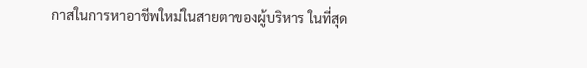กาสในการหาอาชีพใหม่ในสายตาของผู้บริหาร ในที่สุด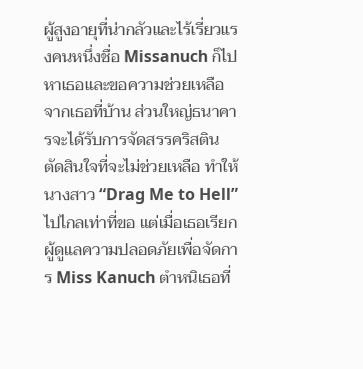ผู้สูงอายุที่น่ากลัวและไร้เรี่ยวแรงคนหนึ่งชื่อ Missanuch ก็ไปหาเธอและขอความช่วยเหลือจากเธอที่บ้าน ส่วนใหญ่ธนาคารจะได้รับการจัดสรรคริสตินตัดสินใจที่จะไม่ช่วยเหลือ ทำให้นางสาว “Drag Me to Hell” ไปไกลเท่าที่ขอ แต่เมื่อเธอเรียกผู้ดูแลความปลอดภัยเพื่อจัดการ Miss Kanuch ตำหนิเธอที่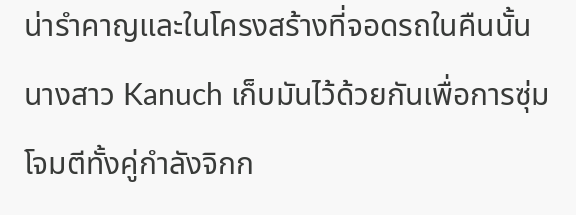น่ารำคาญและในโครงสร้างที่จอดรถในคืนนั้นนางสาว Kanuch เก็บมันไว้ด้วยกันเพื่อการซุ่มโจมตีทั้งคู่กำลังจิกก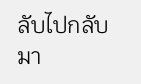ลับไปกลับมา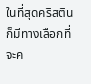ในที่สุดคริสตินก็มีทางเลือกที่จะค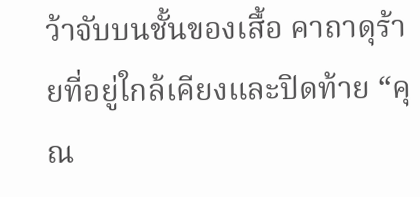ว้าจับบนชั้นของเสื้อ คาถาดุร้ายที่อยู่ใกล้เคียงและปิดท้าย “คุณ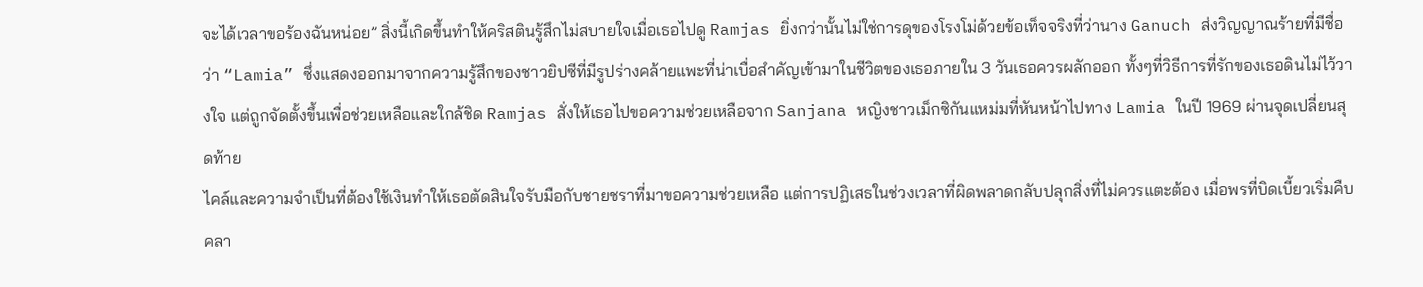จะได้เวลาขอร้องฉันหน่อย” สิ่งนี้เกิดขึ้นทำให้คริสตินรู้สึกไม่สบายใจเมื่อเธอไปดู Ramjas ยิ่งกว่านั้นไม่ใช่การดุของโรงโม่ด้วยข้อเท็จจริงที่ว่านาง Ganuch ส่งวิญญาณร้ายที่มีชื่อว่า “Lamia” ซึ่งแสดงออกมาจากความรู้สึกของชาวยิปซีที่มีรูปร่างคล้ายแพะที่น่าเบื่อสำคัญเข้ามาในชีวิตของเธอภายใน 3 วันเธอควรผลักออก ทั้งๆที่วิธีการที่รักของเธอดินไม่ไว้วางใจ แต่ถูกจัดตั้งขึ้นเพื่อช่วยเหลือและใกล้ชิด Ramjas สั่งให้เธอไปขอความช่วยเหลือจาก Sanjana หญิงชาวเม็กซิกันแหม่มที่หันหน้าไปทาง Lamia ในปี 1969 ผ่านจุดเปลี่ยนสุดท้าย
ไคล์และความจำเป็นที่ต้องใช้เงินทำให้เธอตัดสินใจรับมือกับชายชราที่มาขอความช่วยเหลือ แต่การปฏิเสธในช่วงเวลาที่ผิดพลาดกลับปลุกสิ่งที่ไม่ควรแตะต้อง เมื่อพรที่บิดเบี้ยวเริ่มคืบคลา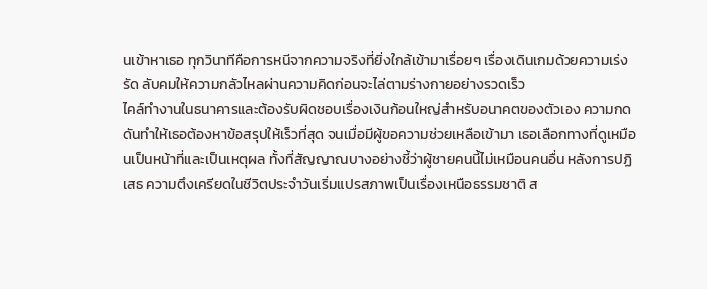นเข้าหาเธอ ทุกวินาทีคือการหนีจากความจริงที่ยิ่งใกล้เข้ามาเรื่อยๆ เรื่องเดินเกมด้วยความเร่งรัด ลับคมให้ความกลัวไหลผ่านความคิดก่อนจะไล่ตามร่างกายอย่างรวดเร็ว
ไคล์ทำงานในธนาคารและต้องรับผิดชอบเรื่องเงินก้อนใหญ่สำหรับอนาคตของตัวเอง ความกดดันทำให้เธอต้องหาข้อสรุปให้เร็วที่สุด จนเมื่อมีผู้ขอความช่วยเหลือเข้ามา เธอเลือกทางที่ดูเหมือนเป็นหน้าที่และเป็นเหตุผล ทั้งที่สัญญาณบางอย่างชี้ว่าผู้ชายคนนี้ไม่เหมือนคนอื่น หลังการปฏิเสธ ความตึงเครียดในชีวิตประจำวันเริ่มแปรสภาพเป็นเรื่องเหนือธรรมชาติ ส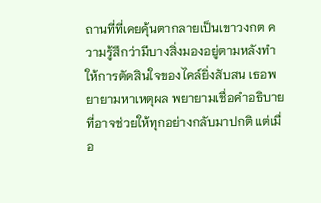ถานที่ที่เคยคุ้นตากลายเป็นเขาวงกต ความรู้สึกว่ามีบางสิ่งมองอยู่ตามหลังทำให้การตัดสินใจของไคล์ยิ่งสับสน เธอพยายามหาเหตุผล พยายามเชื่อคำอธิบายที่อาจช่วยให้ทุกอย่างกลับมาปกติ แต่เมื่อ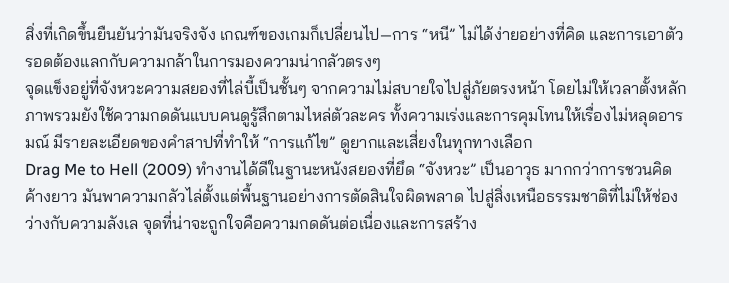สิ่งที่เกิดขึ้นยืนยันว่ามันจริงจัง เกณฑ์ของเกมก็เปลี่ยนไป—การ “หนี” ไม่ได้ง่ายอย่างที่คิด และการเอาตัวรอดต้องแลกกับความกล้าในการมองความน่ากลัวตรงๆ
จุดแข็งอยู่ที่จังหวะความสยองที่ไล่บี้เป็นชั้นๆ จากความไม่สบายใจไปสู่ภัยตรงหน้า โดยไม่ให้เวลาตั้งหลัก ภาพรวมยังใช้ความกดดันแบบคนดูรู้สึกตามไหล่ตัวละคร ทั้งความเร่งและการคุมโทนให้เรื่องไม่หลุดอารมณ์ มีรายละเอียดของคำสาปที่ทำให้ “การแก้ไข” ดูยากและเสี่ยงในทุกทางเลือก
Drag Me to Hell (2009) ทำงานได้ดีในฐานะหนังสยองที่ยึด “จังหวะ” เป็นอาวุธ มากกว่าการชวนคิดค้างยาว มันพาความกลัวไล่ตั้งแต่พื้นฐานอย่างการตัดสินใจผิดพลาด ไปสู่สิ่งเหนือธรรมชาติที่ไม่ให้ช่องว่างกับความลังเล จุดที่น่าจะถูกใจคือความกดดันต่อเนื่องและการสร้าง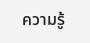ความรู้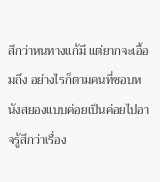สึกว่าหนทางแก้มี แต่ยากจะเอื้อมถึง อย่างไรก็ตามคนที่ชอบหนังสยองแบบค่อยเป็นค่อยไปอาจรู้สึกว่าเรื่อง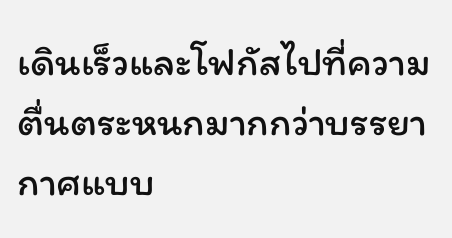เดินเร็วและโฟกัสไปที่ความตื่นตระหนกมากกว่าบรรยากาศแบบ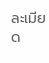ละเมียด